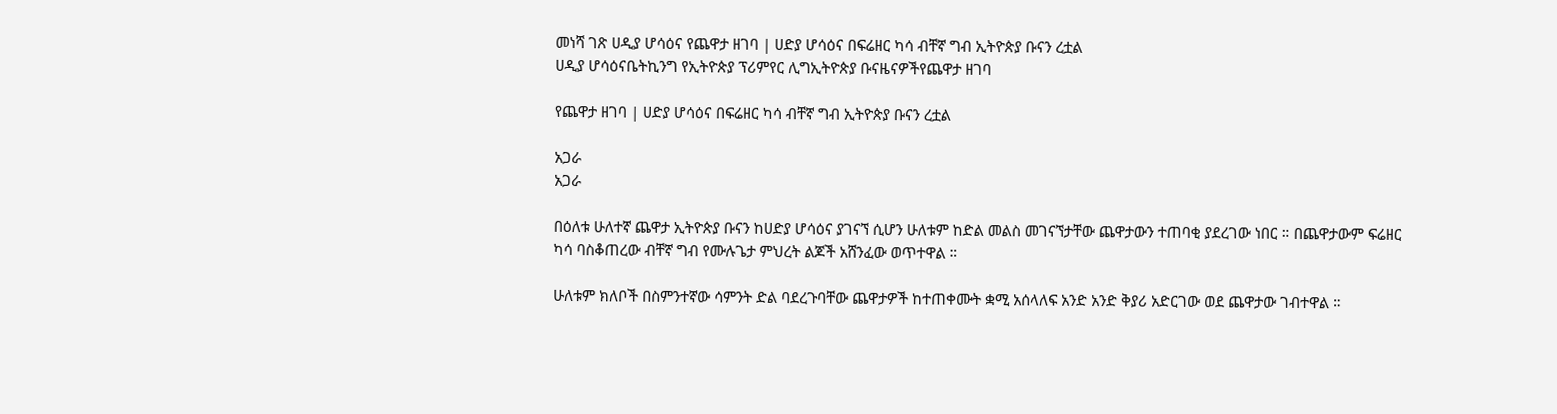መነሻ ገጽ ሀዲያ ሆሳዕና የጨዋታ ዘገባ | ሀድያ ሆሳዕና በፍሬዘር ካሳ ብቸኛ ግብ ኢትዮጵያ ቡናን ረቷል
ሀዲያ ሆሳዕናቤትኪንግ የኢትዮጵያ ፕሪምየር ሊግኢትዮጵያ ቡናዜናዎችየጨዋታ ዘገባ

የጨዋታ ዘገባ | ሀድያ ሆሳዕና በፍሬዘር ካሳ ብቸኛ ግብ ኢትዮጵያ ቡናን ረቷል

አጋራ
አጋራ

በዕለቱ ሁለተኛ ጨዋታ ኢትዮጵያ ቡናን ከሀድያ ሆሳዕና ያገናኘ ሲሆን ሁለቱም ከድል መልስ መገናኘታቸው ጨዋታውን ተጠባቂ ያደረገው ነበር ። በጨዋታውም ፍሬዘር ካሳ ባስቆጠረው ብቸኛ ግብ የሙሉጌታ ምህረት ልጆች አሸንፈው ወጥተዋል ።

ሁለቱም ክለቦች በስምንተኛው ሳምንት ድል ባደረጉባቸው ጨዋታዎች ከተጠቀሙት ቋሚ አሰላለፍ አንድ አንድ ቅያሪ አድርገው ወደ ጨዋታው ገብተዋል ።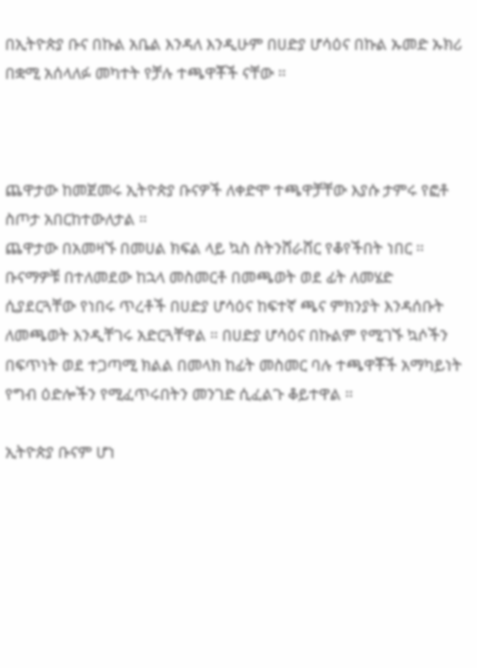በኢትዮጵያ ቡና በኩል አቤል እንዳለ እንዲሁም በሀድያ ሆሳዕና በኩል ኡመድ ኡክሪ በቋሚ አሰላለፉ መካተት የቻሉ ተጫዋቾች ናቸው ።



ጨዋታው ከመጀመሩ ኢትዮጵያ ቡናዎች ለቀድሞ ተጫዋቻቸው እያሱ ታምሩ የፎቶ ስጦታ አበርከተውለታል ።
ጨዋታው በአመዛኙ በመሀል ክፍል ላይ ኳስ ስትንሸራሸር የቆየችበት ነበር ። ቡናማዎቹ በተለመደው ከኋላ መስመርቶ በመጫወት ወደ ፊት ለመሄድ ሲያደርጓቸው የነበሩ ጥረቶች በሀድያ ሆሳዕና ከፍተኛ ጫና ምክንያት እንዳሰቡት ለመጫወት እንዲቸገሩ አድርጓቸዋል ። በሀድያ ሆሳዕና በኩልም የሚገኙ ኳሶችን በፍጥነት ወደ ተጋጣሚ ክልል በመላክ ከፊት መስመር ባሉ ተጫዋቾች አማካይነት የግብ ዕድሎችን የሚፈጥሩበትን መንገድ ሲፈልጉ ቆይተዋል ።

ኢትዮጵያ ቡናም ሆነ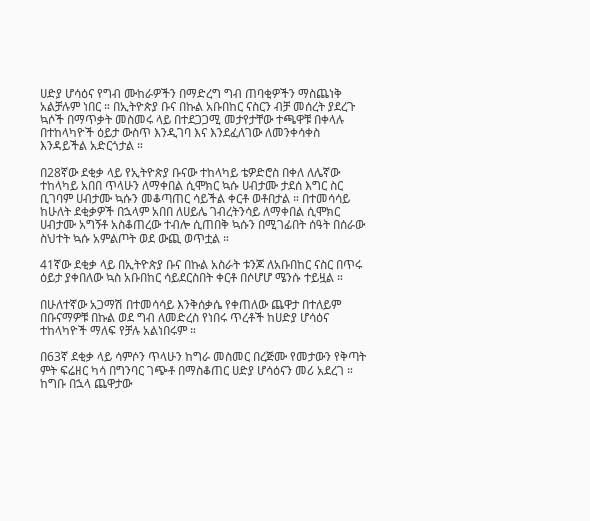ሀድያ ሆሳዕና የግብ ሙከራዎችን በማድረግ ግብ ጠባቂዎችን ማስጨነቅ አልቻሉም ነበር ። በኢትዮጵያ ቡና በኩል አቡበከር ናስርን ብቻ መሰረት ያደረጉ ኳሶች በማጥቃት መስመሩ ላይ በተደጋጋሚ መታየታቸው ተጫዋቹ በቀላሉ በተከላካዮች ዕይታ ውስጥ እንዲገባ እና እንደፈለገው ለመንቀሳቀስ እንዳይችል አድርጎታል ።

በ28ኛው ደቂቃ ላይ የኢትዮጵያ ቡናው ተከላካይ ቴዎድሮስ በቀለ ለሌኛው ተከላካይ አበበ ጥላሁን ለማቀበል ሲሞክር ኳሱ ሀብታሙ ታደሰ እግር ስር ቢገባም ሀብታሙ ኳሱን መቆጣጠር ሳይችል ቀርቶ ወቶበታል ። በተመሳሳይ ከሁለት ደቂቃዎች በኋላም አበበ ለሀይሌ ገብረትንሳይ ለማቀበል ሲሞክር ሀብታሙ አግኝቶ አስቆጠረው ተብሎ ሲጠበቅ ኳሱን በሚገፊበት ሰዓት በሰራው ስህተት ኳሱ አምልጦት ወደ ውጪ ወጥቷል ።

41ኛው ደቂቃ ላይ በኢትዮጵያ ቡና በኩል አስራት ቱንጆ ለአቡበከር ናስር በጥሩ ዕይታ ያቀበለው ኳስ አቡበከር ሳይደርስበት ቀርቶ በሶሆሆ ሜንሱ ተይዟል ።

በሁለተኛው አጋማሽ በተመሳሳይ እንቅሰቃሴ የቀጠለው ጨዋታ በተለይም በቡናማዎቹ በኩል ወደ ግብ ለመድረስ የነበሩ ጥረቶች ከሀድያ ሆሳዕና ተከላካዮች ማለፍ የቻሉ አልነበሩም ።

በ63ኛ ደቂቃ ላይ ሳምሶን ጥላሁን ከግራ መስመር በረጅሙ የመታውን የቅጣት ምት ፍሬዘር ካሳ በግንባር ገጭቶ በማስቆጠር ሀድያ ሆሳዕናን መሪ አደረገ ። ከግቡ በኋላ ጨዋታው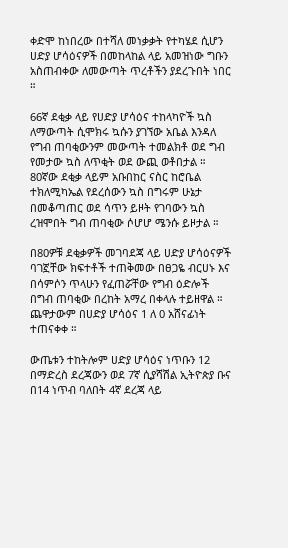ቀድሞ ከነበረው በተሻለ መነቃቃት የተካሄደ ሲሆን ሀድያ ሆሳዕናዎች በመከላከል ላይ አመዝነው ግቡን አስጠብቀው ለመውጣት ጥረቶችን ያደረጉበት ነበር ።

66ኛ ደቂቃ ላይ የሀድያ ሆሳዕና ተከላካዮች ኳስ ለማውጣት ሲሞክሩ ኳሱን ያገኘው አቤል እንዳለ የግብ ጠባቂውንም መውጣት ተመልክቶ ወደ ግብ የመታው ኳስ ለጥቂት ወደ ውጪ ወቶበታል ። 80ኛው ደቂቃ ላይም አቡበከር ናስር ከሮቤል ተክለሚካኤል የደረሰውን ኳስ በግሩም ሁኔታ በመቆጣጠር ወደ ሳጥን ይዞት የገባውን ኳስ ረዝሞበት ግብ ጠባቂው ሶሆሆ ሜንሱ ይዞታል ።

በ80ዎቹ ደቂቃዎች መገባደጃ ላይ ሀድያ ሆሳዕናዎች ባገኟቸው ክፍተቶች ተጠቅመው በፀጋዬ ብርሀኑ እና በሳምሶን ጥላሁን የፈጠሯቸው የግብ ዕድሎች በግብ ጠባቂው በረከት አማረ በቀላሉ ተይዘዋል ። ጨዋታውም በሀድያ ሆሳዕና 1 ለ 0 አሸናፊነት ተጠናቀቀ ።

ውጤቱን ተከትሎም ሀድያ ሆሳዕና ነጥቡን 12 በማድረስ ደረጃውን ወደ 7ኛ ሲያሻሽል ኢትዮጵያ ቡና በ14 ነጥብ ባለበት 4ኛ ደረጃ ላይ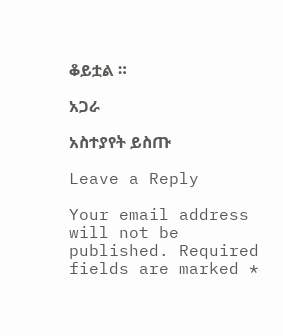ቆይቷል ።

አጋራ

አስተያየት ይስጡ

Leave a Reply

Your email address will not be published. Required fields are marked *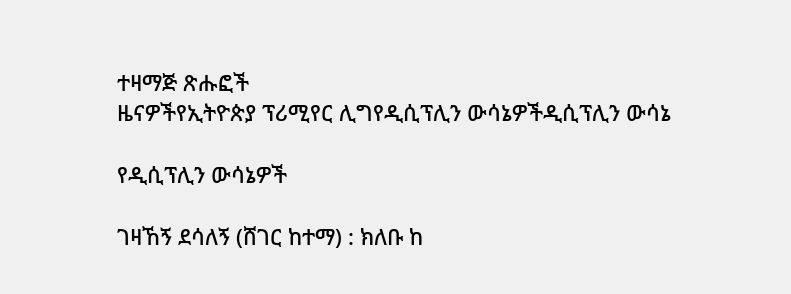ተዛማጅ ጽሑፎች
ዜናዎችየኢትዮጵያ ፕሪሚየር ሊግየዲሲፕሊን ውሳኔዎችዲሲፕሊን ውሳኔ

የዲሲፕሊን ውሳኔዎች

ገዛኸኝ ደሳለኝ (ሸገር ከተማ) : ክለቡ ከ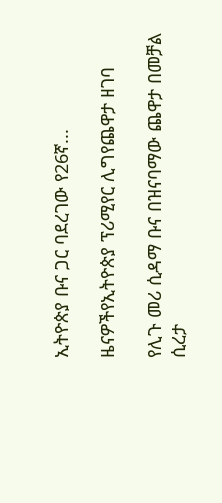ኢትዮጵያ ቡና ጋር ባደረገው የ26ኛ...

ዜናዎችየኢትዮጵያ ፕሪሚየር ሊግየጨዋታ ዘገባ

የሊጉ መሪ ሲዳማ ቡና በዝናባማው ጨዋታ በመቻል ሲረታ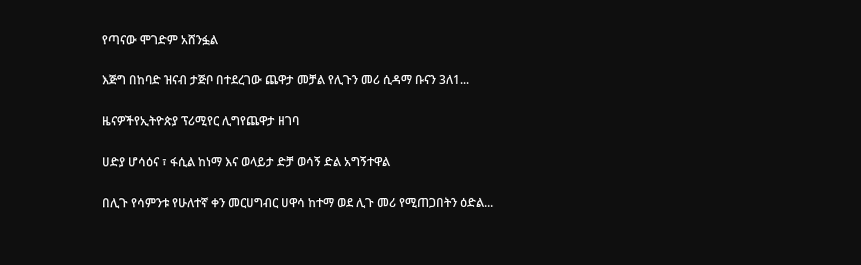የጣናው ሞገድም አሸንፏል

እጅግ በከባድ ዝናብ ታጅቦ በተደረገው ጨዋታ መቻል የሊጉን መሪ ሲዳማ ቡናን 3ለ1...

ዜናዎችየኢትዮጵያ ፕሪሚየር ሊግየጨዋታ ዘገባ

ሀድያ ሆሳዕና ፣ ፋሲል ከነማ እና ወላይታ ድቻ ወሳኝ ድል አግኝተዋል

በሊጉ የሳምንቱ የሁለተኛ ቀን መርሀግብር ሀዋሳ ከተማ ወደ ሊጉ መሪ የሚጠጋበትን ዕድል...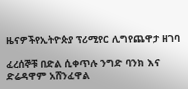ዜናዎችየኢትዮጵያ ፕሪሚየር ሊግየጨዋታ ዘገባ

ፈረሰኞቹ በድል ሲቀጥሉ ንግድ ባንክ እና ድሬዳዋም አሸንፈዋል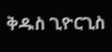ቅዱስ ጊዮርጊስ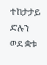ተከታታይ ድሉን ወደ ቋቱ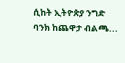ሲከት ኢትዮጵያ ንግድ ባንክ ከጨዋታ ብልጫ...